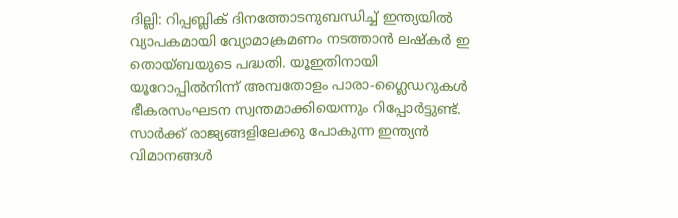ദില്ലി: റിപ്പബ്ലിക് ദിനത്തോടനുബന്ധിച്ച് ഇന്ത്യയില്‍ വ്യാപകമായി വ്യോമാക്രമണം നടത്താന്‍ ലഷ്കര്‍ ഇ തൊയ്ബയുടെ പദ്ധതി. യൂഇതിനായി യൂറോപ്പില്‍നിന്ന് അമ്പതോളം പാരാ-ഗ്ലൈഡറുകള്‍ ഭീകരസംഘടന സ്വന്തമാക്കിയെന്നും റിപ്പോര്‍ട്ടുണ്ട്. സാര്‍ക്ക് രാജ്യങ്ങളിലേക്കു പോകുന്ന ഇന്ത്യന്‍ വിമാനങ്ങള്‍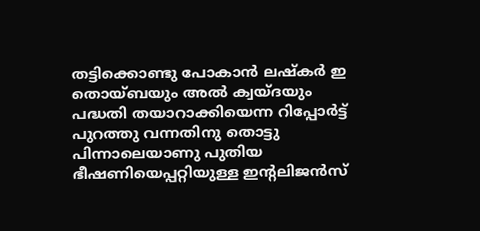തട്ടിക്കൊണ്ടു പോകാന്‍ ലഷ്കര്‍ ഇ തൊയ്ബയും അല്‍ ക്വയ്ദയും പദ്ധതി തയാറാക്കിയെന്ന റിപ്പോര്‍ട്ട് പുറത്തു വന്നതിനു തൊട്ടു പിന്നാലെയാണു പുതിയ ഭീഷണിയെപ്പറ്റിയുള്ള ഇന്‍റലിജന്‍സ്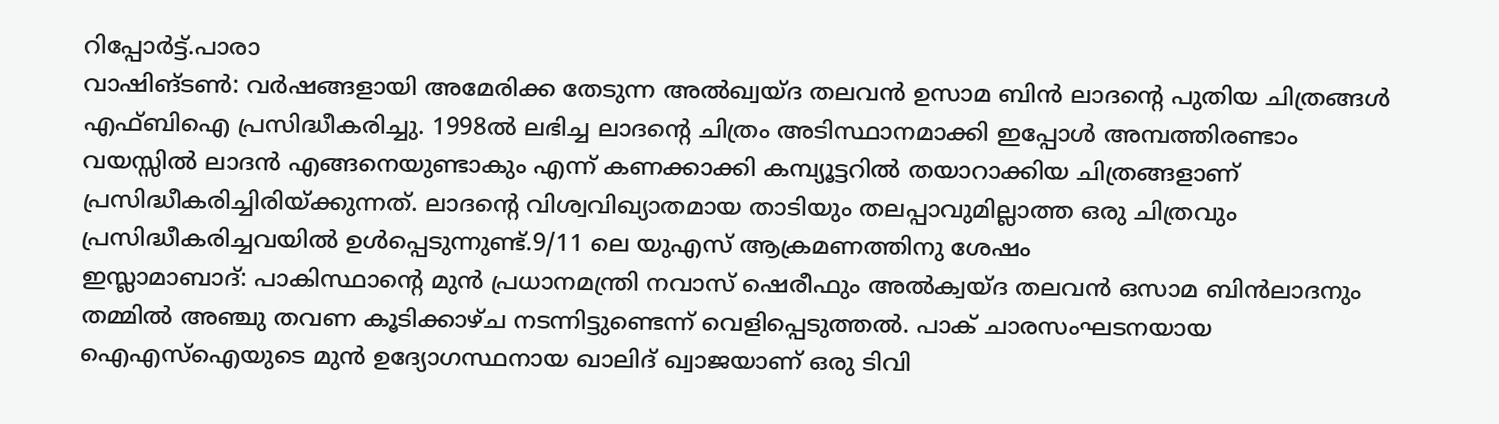റിപ്പോര്‍ട്ട്.പാരാ
വാഷിങ്ടണ്‍: വര്‍ഷങ്ങളായി അമേരിക്ക തേടുന്ന അല്‍ഖ്വയ്ദ തലവന്‍ ഉസാമ ബിന്‍ ലാദന്റെ പുതിയ ചിത്രങ്ങള്‍ എഫ്‍ബിഐ പ്രസിദ്ധീകരിച്ചു. 1998ല്‍ ലഭിച്ച ലാദന്റെ ചിത്രം അടിസ്ഥാനമാക്കി ഇപ്പോള്‍ അമ്പത്തിരണ്ടാം വയസ്സില്‍ ലാദന്‍ എങ്ങനെയുണ്ടാകും എന്ന് കണക്കാക്കി കമ്പ്യൂട്ടറില്‍ തയാറാക്കിയ ചിത്രങ്ങളാണ് പ്രസിദ്ധീകരിച്ചിരിയ്ക്കുന്നത്. ലാദന്റെ വിശ്വവിഖ്യാതമായ താടിയും തലപ്പാവുമില്ലാത്ത ഒരു ചിത്രവും പ്രസിദ്ധീകരിച്ചവയില്‍ ഉള്‍പ്പെടുന്നുണ്ട്.9/11 ലെ യുഎസ് ആക്രമണത്തിനു ശേഷം
ഇസ്ലാമാബാദ്‌: പാകിസ്ഥാന്റെ മുന്‍ പ്രധാനമന്ത്രി നവാസ്‌ ഷെരീഫും അല്‍ക്വയ്‌ദ തലവന്‍ ഒസാമ ബിന്‍ലാദനും തമ്മില്‍ അഞ്ചു തവണ കൂടിക്കാഴ്‌ച നടന്നിട്ടുണ്ടെന്ന്‌ വെളിപ്പെടുത്തല്‍. പാക്‌ ചാരസംഘടനയായ ഐഎസ്‌ഐയുടെ മുന്‍ ഉദ്യോഗസ്ഥനായ ഖാലിദ്‌ ഖ്വാജയാണ്‌ ഒരു ടിവി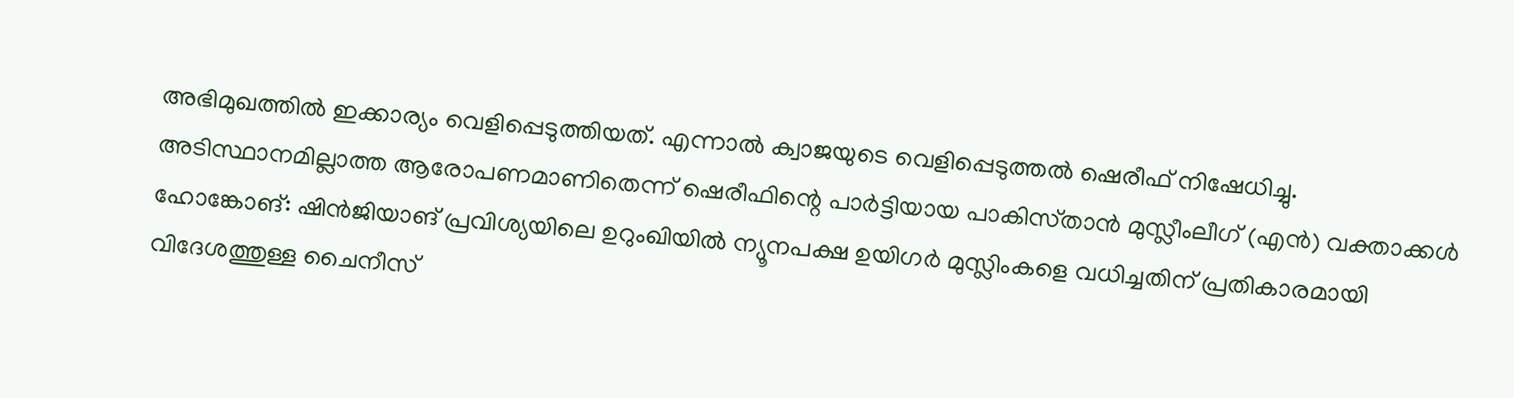അഭിമുഖത്തില്‍ ഇക്കാര്യം വെളിപ്പെടുത്തിയത്‌. എന്നാല്‍ ക്വാജയുടെ വെളിപ്പെടുത്തല്‍ ഷെരീഫ്‌ നിഷേധിച്ചു. അടിസ്ഥാനമില്ലാത്ത ആരോപണമാണിതെന്ന്‌ ഷെരീഫിന്റെ പാര്‍ട്ടിയായ പാകിസ്‌താന്‍ മുസ്ലീംലീഗ്‌ (എന്‍) വക്താക്കള്‍
ഹോങ്കോങ്‌: ഷിന്‍ജിയാങ്‌ പ്രവിശ്യയിലെ ഉറുംഖിയില്‍ ന്യൂനപക്ഷ ഉയിഗര്‍ മുസ്ലിംകളെ വധിച്ചതിന്‌ പ്രതികാരമായി വിദേശത്തുള്ള ചൈനീസ്‌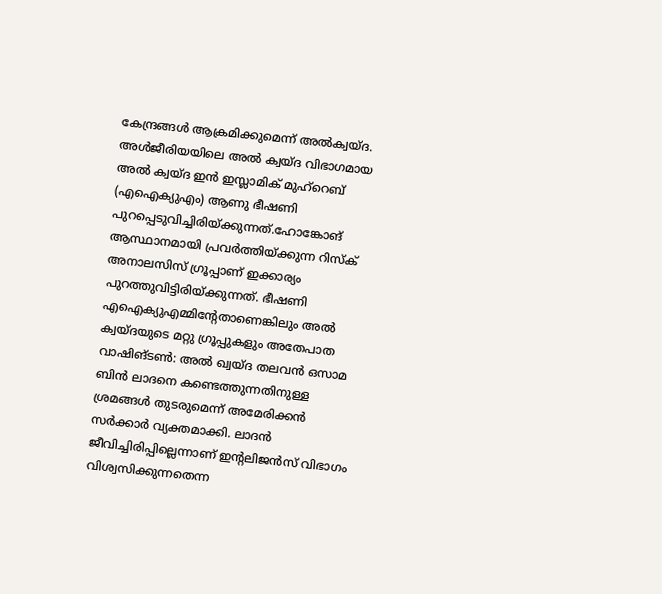കേന്ദ്രങ്ങള്‍ ആക്രമിക്കുമെന്ന്‌ അല്‍ക്വയ്‌ദ. അള്‍ജീരിയയിലെ അല്‍ ക്വയ്‌ദ വിഭാഗമായ അല്‍ ക്വയ്‌ദ ഇന്‍ ഇസ്ലാമിക്‌ മുഹ്‌റെബ്‌ (എഐക്യുഎം) ആണു ഭീഷണി പുറപ്പെടുവിച്ചിരിയ്‌ക്കുന്നത്‌.ഹോങ്കോങ്‌ ആസ്ഥാനമായി പ്രവര്‍ത്തിയ്‌ക്കുന്ന റിസ്‌ക്‌ അനാലസിസ്‌ ഗ്രൂപ്പാണ്‌ ഇക്കാര്യം പുറത്തുവിട്ടിരിയ്‌ക്കുന്നത്‌. ഭീഷണി എഐക്യുഎമ്മിന്‍റേതാണെങ്കിലും അല്‍ ക്വയ്‌ദയുടെ മറ്റു ഗ്രൂപ്പുകളും അതേപാത
വാഷിങ്‌ടണ്‍: അല്‍ ഖ്വയ്‌ദ തലവന്‍ ഒസാമ ബിന്‍ ലാദനെ കണ്ടെത്തുന്നതിനുള്ള ശ്രമങ്ങള്‍ തുടരുമെന്ന്‌ അമേരിക്കന്‍ സര്‍ക്കാര്‍ വ്യക്തമാക്കി. ലാദന്‍ ജീവിച്ചിരിപ്പില്ലെന്നാണ്‌ ഇന്റലിജന്‍സ്‌ വിഭാഗം വിശ്വസിക്കുന്നതെന്ന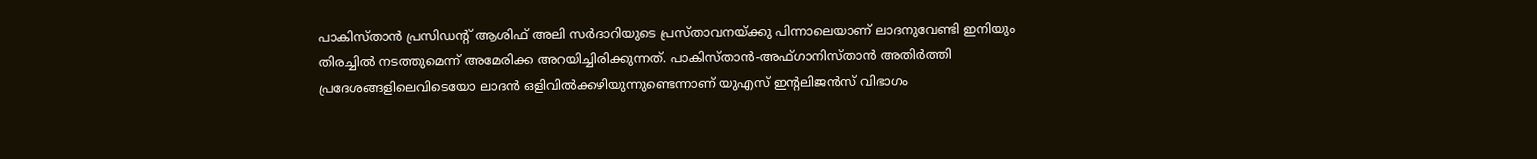പാകിസ്‌താന്‍ പ്രസിഡന്റ്‌ ആശിഫ്‌ അലി സര്‍ദാറിയുടെ പ്രസ്‌താവനയ്‌ക്കു പിന്നാലെയാണ്‌ ലാദനുവേണ്ടി ഇനിയും തിരച്ചില്‍ നടത്തുമെന്ന്‌ അമേരിക്ക അറയിച്ചിരിക്കുന്നത്‌. പാകിസ്‌താന്‍-അഫ്‌ഗാനിസ്‌താന്‍ അതിര്‍ത്തി പ്രദേശങ്ങളിലെവിടെയോ ലാദന്‍ ഒളിവില്‍ക്കഴിയുന്നുണ്ടെന്നാണ്‌ യുഎസ്‌ ഇന്റലിജന്‍സ്‌ വിഭാഗം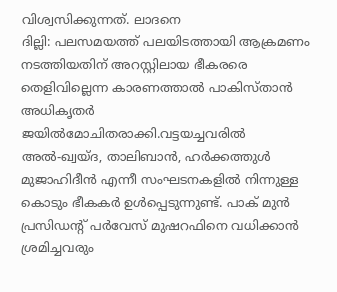വിശ്വസിക്കുന്നത്‌. ലാദനെ
ദില്ലി: പലസമയത്ത്‌ പലയിടത്തായി ആക്രമണം നടത്തിയതിന്‌ അറസ്റ്റിലായ ഭീകരരെ തെളിവില്ലെന്ന കാരണത്താല്‍ പാകിസ്‌താന്‍ അധികൃതര്‍ ജയില്‍മോചിതരാക്കി.വട്ടയച്ചവരില്‍ അല്‍-ഖ്വയ്‌ദ, താലിബാന്‍, ഹര്‍ക്കത്തുള്‍ മുജാഹിദീന്‍ എന്നീ സംഘടനകളില്‍ നിന്നുള്ള കൊടും ഭീകകര്‍ ഉള്‍പ്പെടുന്നുണ്ട്‌. പാക്‌ മുന്‍ പ്രസിഡന്റ്‌ പര്‍വേസ്‌ മുഷറഫിനെ വധിക്കാന്‍ ശ്രമിച്ചവരും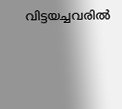വിട്ടയച്ചവരില്‍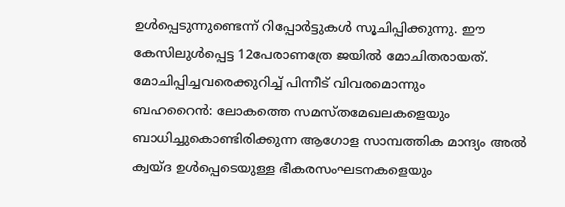ഉള്‍പ്പെടുന്നുണ്ടെന്ന്‌ റിപ്പോര്‍ട്ടുകള്‍ സൂചിപ്പിക്കുന്നു. ഈ കേസിലുള്‍പ്പെട്ട 12പേരാണത്രേ ജയില്‍ മോചിതരായത്‌. മോചിപ്പിച്ചവരെക്കുറിച്ച്‌ പിന്നീട്‌ വിവരമൊന്നും
ബഹറൈന്‍: ലോകത്തെ സമസ്‌തമേഖലകളെയും ബാധിച്ചുകൊണ്ടിരിക്കുന്ന ആഗോള സാമ്പത്തിക മാന്ദ്യം അല്‍ ക്വയ്‌ദ ഉള്‍പ്പെടെയുള്ള ഭീകരസംഘടനകളെയും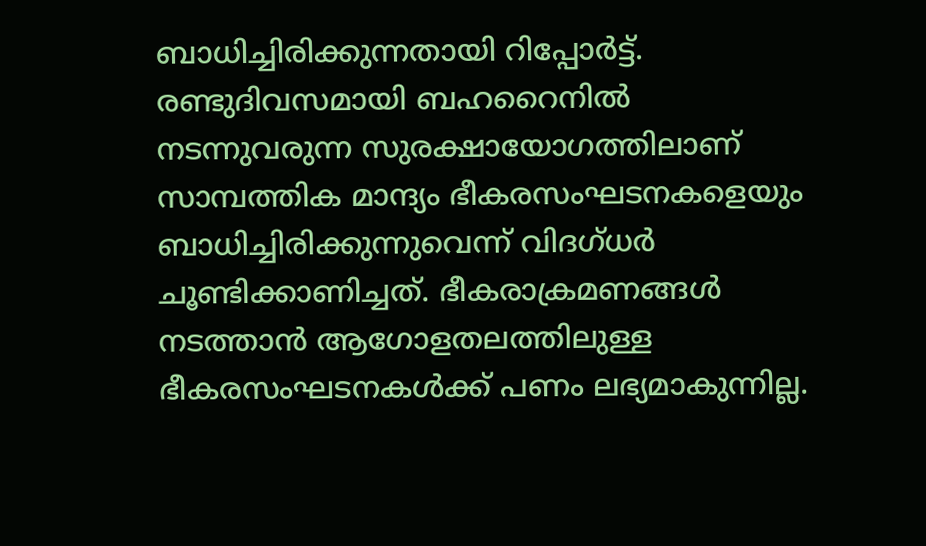ബാധിച്ചിരിക്കുന്നതായി റിപ്പോര്‍ട്ട്‌. രണ്ടുദിവസമായി ബഹറൈനില്‍ നടന്നുവരുന്ന സുരക്ഷായോഗത്തിലാണ്‌ സാമ്പത്തിക മാന്ദ്യം ഭീകരസംഘടനകളെയും ബാധിച്ചിരിക്കുന്നുവെന്ന്‌ വിദഗ്‌ധര്‍ ചൂണ്ടിക്കാണിച്ചത്‌. ഭീകരാക്രമണങ്ങള്‍ നടത്താന്‍ ആഗോളതലത്തിലുള്ള ഭീകരസംഘടനകള്‍ക്ക്‌ പണം ലഭ്യമാകുന്നില്ല.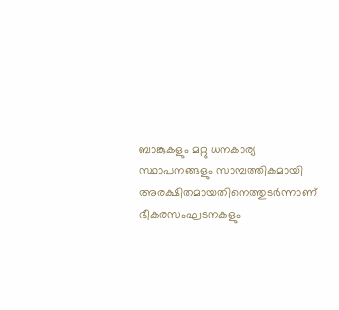ബാങ്കുകളും മറ്റു ധനകാര്യ സ്ഥാപനങ്ങളും സാമ്പത്തികമായി അരക്ഷിതമായതിനെത്തുടര്‍ന്നാണ്‌ ഭീകരസംഘടനകളും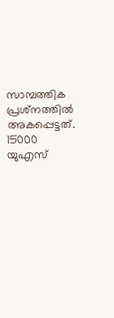സാമ്പത്തിക പ്രശ്‌നത്തില്‍ അകപ്പെട്ടത്‌. 15000 യുഎസ്‌